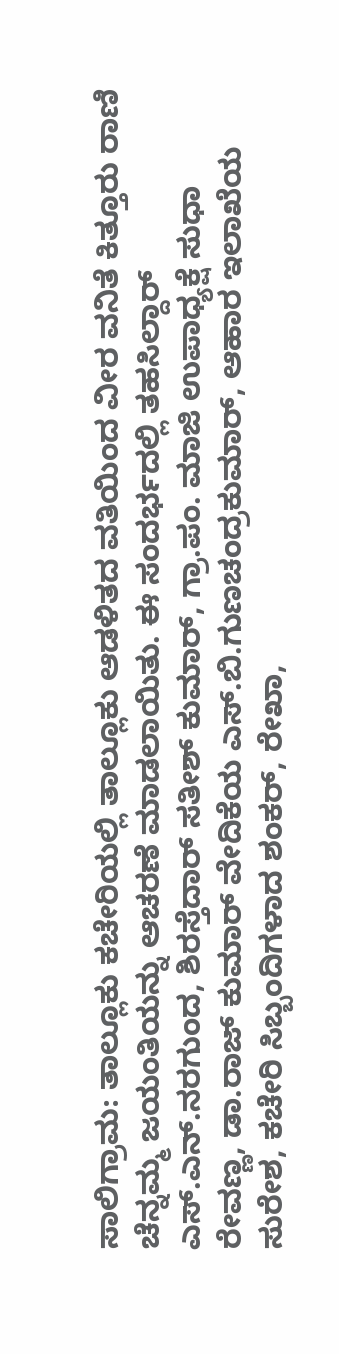ಸಾಲಿಗ್ರಾಮ: ತಾಲ್ಲೂಕು ಕಚೇರಿಯಲ್ಲಿ ತಾಲ್ಲೂಕು ಆಡಳಿತದ ವತಿಯಿಂದ ವೀರ ವನಿತೆ ಕಿತ್ತೂರು ರಾಣಿ ಚೆನ್ನಮ್ಮ ಜಯಂತಿಯನ್ನು ಆಚರಣೆ ಮಾಡಲಾಯಿತು. ಈ ಸಂದರ್ಭದಲ್ಲಿ ತಹಸಿಲ್ದಾರ್ ಎಸ್.ಎನ್.ನರಗುಂದ, ಶಿರಸ್ತೆದಾರ್ ಸತೀಶ್ ಕುಮಾರ್, ಗ್ರಾ.ಪಂ. ಮಾಜಿ ಉಪಾಧ್ಯಕ್ಷೆ ಸುಧಾ ರೇವಣ್ಣ, ಡಾ.ರಾಜ್ ಕುಮಾರ್ ವೇದಿಕೆಯ ಎಸ್.ಬಿ.ಗುಣಚಂದ್ರಕುಮಾರ್, ಆಹಾರ ಇಲಾಖೆಯ ಸುರೇಶ, ಕಚೇರಿ ಸಿಬ್ಬಂದಿಗಳಾದ ಶಂಕರ್, ರೇಖಾ,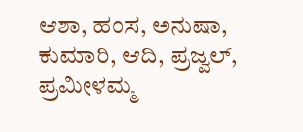ಆಶಾ, ಹಂಸ, ಅನುಷಾ, ಕುಮಾರಿ, ಆದಿ, ಪ್ರಜ್ವಲ್, ಪ್ರಮೀಳಮ್ಮ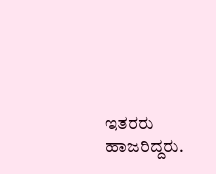ಇತರರು ಹಾಜರಿದ್ದರು.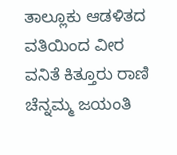ತಾಲ್ಲೂಕು ಆಡಳಿತದ ವತಿಯಿಂದ ವೀರ ವನಿತೆ ಕಿತ್ತೂರು ರಾಣಿ ಚೆನ್ನಮ್ಮ ಜಯಂತಿ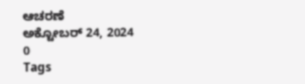ಆಚರಣೆ
ಅಕ್ಟೋಬರ್ 24, 2024
0
Tags